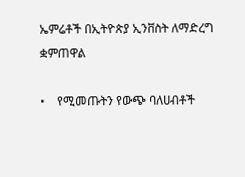ኤምሬቶች በኢትዮጵያ ኢንቨስት ለማድረግ ቋምጠዋል

•    የሚመጡትን የውጭ ባለሀብቶች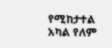የሚከታተል አካል የለም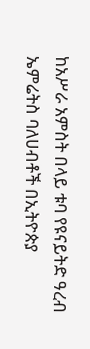ከአሥራ አምስት በላይ ቱባ የዩናይትድ ዓረብ ኤምሬትስ ባለሀብቶች በኢትዮጵያ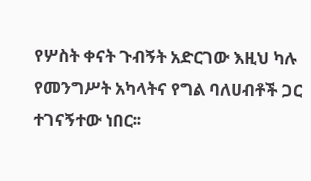የሦስት ቀናት ጉብኝት አድርገው እዚህ ካሉ የመንግሥት አካላትና የግል ባለሀብቶች ጋር ተገናኝተው ነበር፡፡